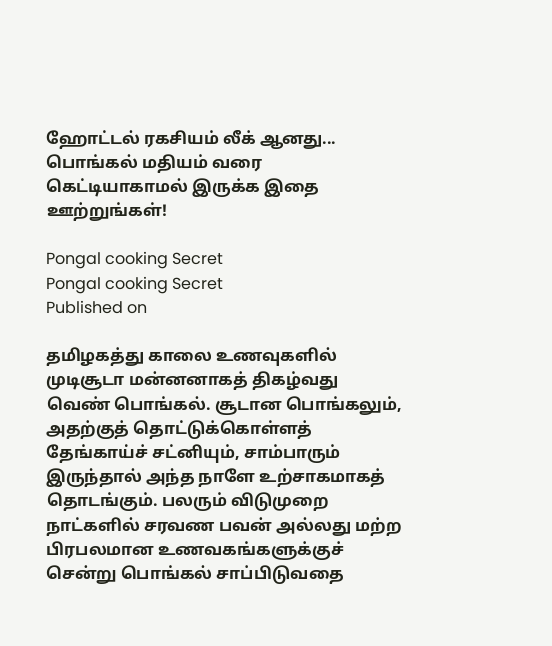ஹோட்டல் ரகசியம் லீக் ஆனது... பொங்கல் மதியம் வரை கெட்டியாகாமல் இருக்க இதை ஊற்றுங்கள்!

Pongal cooking Secret
Pongal cooking Secret
Published on

தமிழகத்து காலை உணவுகளில் முடிசூடா மன்னனாகத் திகழ்வது வெண் பொங்கல். சூடான பொங்கலும், அதற்குத் தொட்டுக்கொள்ளத் தேங்காய்ச் சட்னியும், சாம்பாரும் இருந்தால் அந்த நாளே உற்சாகமாகத் தொடங்கும். பலரும் விடுமுறை நாட்களில் சரவண பவன் அல்லது மற்ற பிரபலமான உணவகங்களுக்குச் சென்று பொங்கல் சாப்பிடுவதை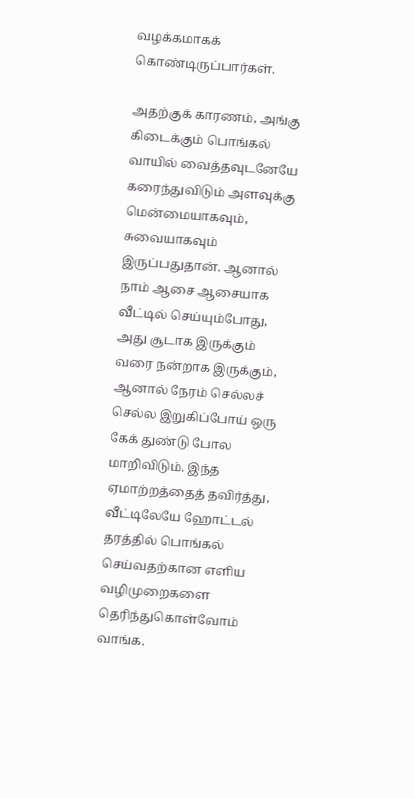வழக்கமாகக் கொண்டிருப்பார்கள்.

அதற்குக் காரணம், அங்கு கிடைக்கும் பொங்கல் வாயில் வைத்தவுடனேயே கரைந்துவிடும் அளவுக்கு மென்மையாகவும், சுவையாகவும் இருப்பதுதான். ஆனால் நாம் ஆசை ஆசையாக வீட்டில் செய்யும்போது, அது சூடாக இருக்கும் வரை நன்றாக இருக்கும், ஆனால் நேரம் செல்லச் செல்ல இறுகிப்போய் ஒரு கேக் துண்டு போல மாறிவிடும். இந்த ஏமாற்றத்தைத் தவிர்த்து, வீட்டிலேயே ஹோட்டல் தரத்தில் பொங்கல் செய்வதற்கான எளிய வழிமுறைகளை தெரிந்துகொள்வோம் வாங்க.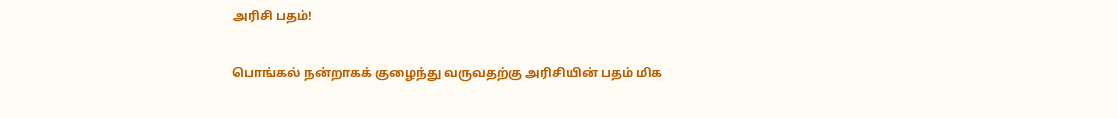அரிசி பதம்!

பொங்கல் நன்றாகக் குழைந்து வருவதற்கு அரிசியின் பதம் மிக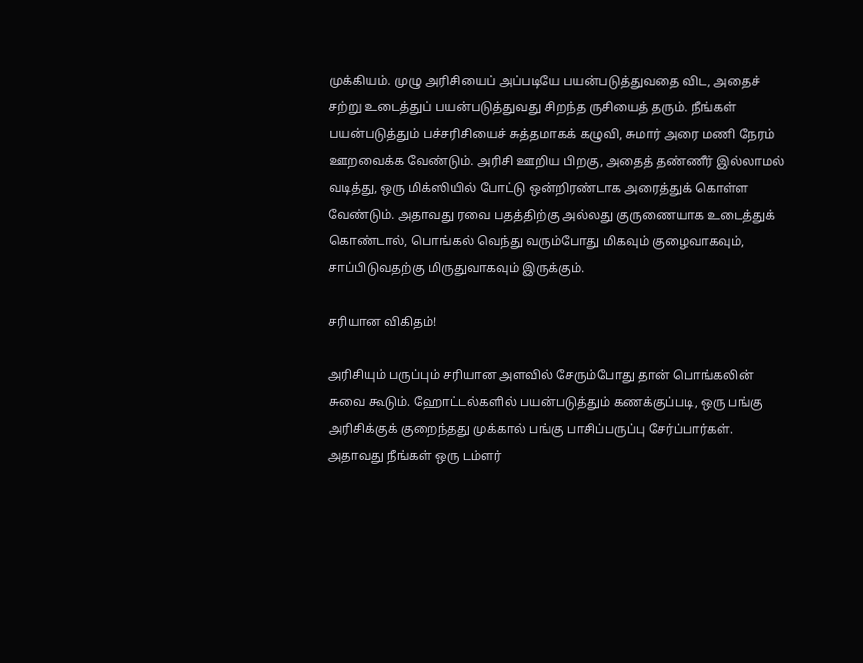முக்கியம். முழு அரிசியைப் அப்படியே பயன்படுத்துவதை விட, அதைச் சற்று உடைத்துப் பயன்படுத்துவது சிறந்த ருசியைத் தரும். நீங்கள் பயன்படுத்தும் பச்சரிசியைச் சுத்தமாகக் கழுவி, சுமார் அரை மணி நேரம் ஊறவைக்க வேண்டும். அரிசி ஊறிய பிறகு, அதைத் தண்ணீர் இல்லாமல் வடித்து, ஒரு மிக்ஸியில் போட்டு ஒன்றிரண்டாக அரைத்துக் கொள்ள வேண்டும். அதாவது ரவை பதத்திற்கு அல்லது குருணையாக உடைத்துக் கொண்டால், பொங்கல் வெந்து வரும்போது மிகவும் குழைவாகவும், சாப்பிடுவதற்கு மிருதுவாகவும் இருக்கும்.

சரியான விகிதம்!

அரிசியும் பருப்பும் சரியான அளவில் சேரும்போது தான் பொங்கலின் சுவை கூடும். ஹோட்டல்களில் பயன்படுத்தும் கணக்குப்படி, ஒரு பங்கு அரிசிக்குக் குறைந்தது முக்கால் பங்கு பாசிப்பருப்பு சேர்ப்பார்கள். அதாவது நீங்கள் ஒரு டம்ளர்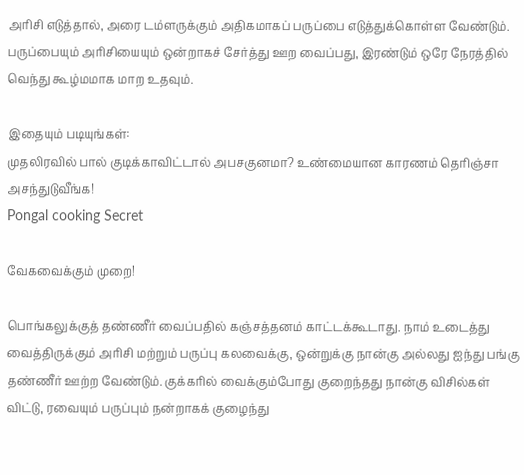அரிசி எடுத்தால், அரை டம்ளருக்கும் அதிகமாகப் பருப்பை எடுத்துக்கொள்ள வேண்டும். பருப்பையும் அரிசியையும் ஒன்றாகச் சேர்த்து ஊற வைப்பது, இரண்டும் ஒரே நேரத்தில் வெந்து கூழ்மமாக மாற உதவும்.

இதையும் படியுங்கள்:
முதலிரவில் பால் குடிக்காவிட்டால் அபசகுனமா? உண்மையான காரணம் தெரிஞ்சா அசந்துடுவீங்க!
Pongal cooking Secret

வேகவைக்கும் முறை!

பொங்கலுக்குத் தண்ணீர் வைப்பதில் கஞ்சத்தனம் காட்டக்கூடாது. நாம் உடைத்து வைத்திருக்கும் அரிசி மற்றும் பருப்பு கலவைக்கு, ஒன்றுக்கு நான்கு அல்லது ஐந்து பங்கு தண்ணீர் ஊற்ற வேண்டும். குக்கரில் வைக்கும்போது குறைந்தது நான்கு விசில்கள் விட்டு, ரவையும் பருப்பும் நன்றாகக் குழைந்து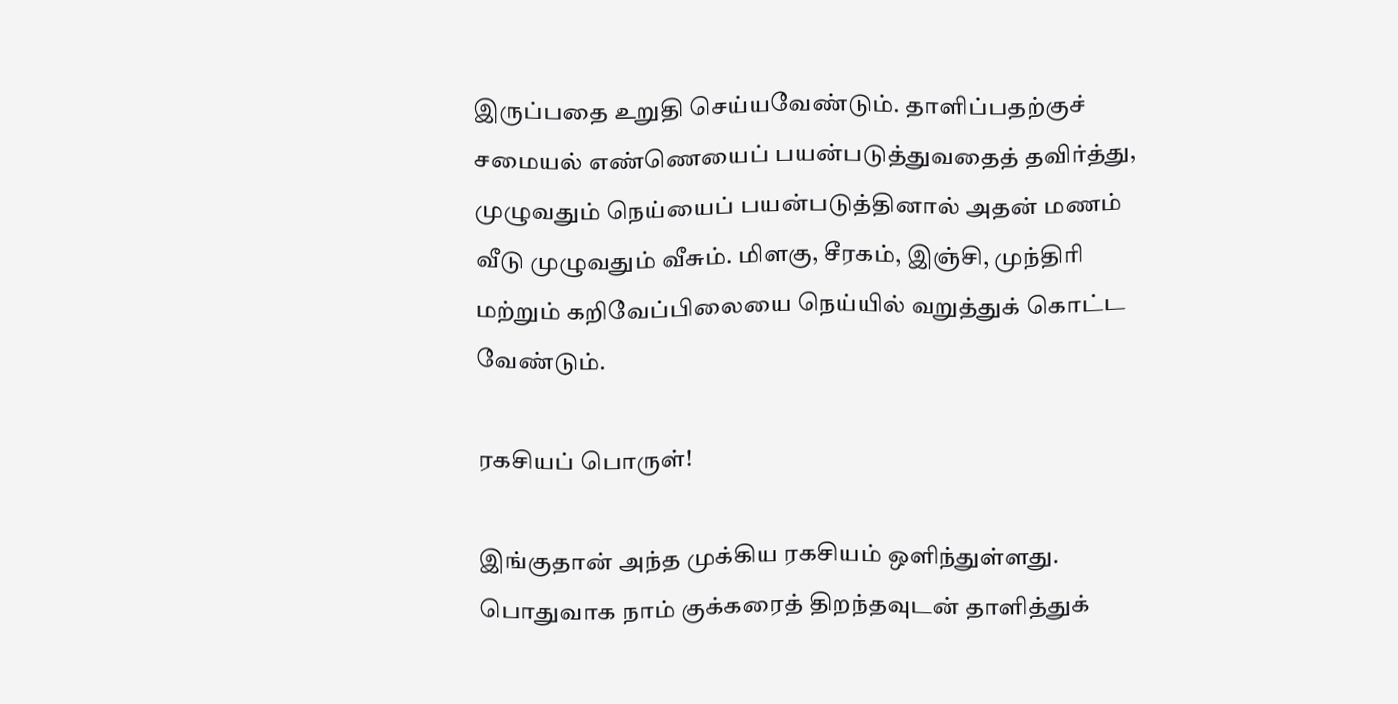இருப்பதை உறுதி செய்யவேண்டும். தாளிப்பதற்குச் சமையல் எண்ணெயைப் பயன்படுத்துவதைத் தவிர்த்து, முழுவதும் நெய்யைப் பயன்படுத்தினால் அதன் மணம் வீடு முழுவதும் வீசும். மிளகு, சீரகம், இஞ்சி, முந்திரி மற்றும் கறிவேப்பிலையை நெய்யில் வறுத்துக் கொட்ட வேண்டும்.

ரகசியப் பொருள்!

இங்குதான் அந்த முக்கிய ரகசியம் ஒளிந்துள்ளது. பொதுவாக நாம் குக்கரைத் திறந்தவுடன் தாளித்துக்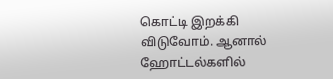கொட்டி இறக்கி விடுவோம். ஆனால் ஹோட்டல்களில்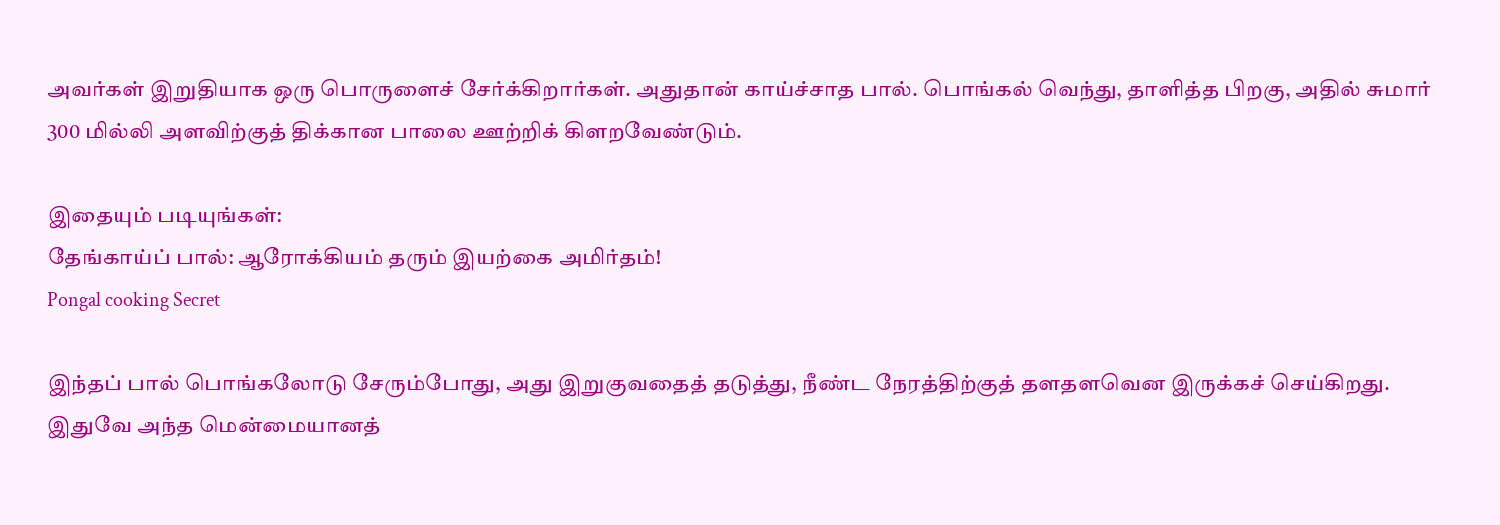அவர்கள் இறுதியாக ஒரு பொருளைச் சேர்க்கிறார்கள். அதுதான் காய்ச்சாத பால். பொங்கல் வெந்து, தாளித்த பிறகு, அதில் சுமார் 300 மில்லி அளவிற்குத் திக்கான பாலை ஊற்றிக் கிளறவேண்டும்.

இதையும் படியுங்கள்:
தேங்காய்ப் பால்: ஆரோக்கியம் தரும் இயற்கை அமிர்தம்!
Pongal cooking Secret

இந்தப் பால் பொங்கலோடு சேரும்போது, அது இறுகுவதைத் தடுத்து, நீண்ட நேரத்திற்குத் தளதளவென இருக்கச் செய்கிறது. இதுவே அந்த மென்மையானத்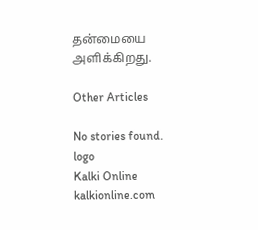தன்மையை அளிக்கிறது.

Other Articles

No stories found.
logo
Kalki Online
kalkionline.com